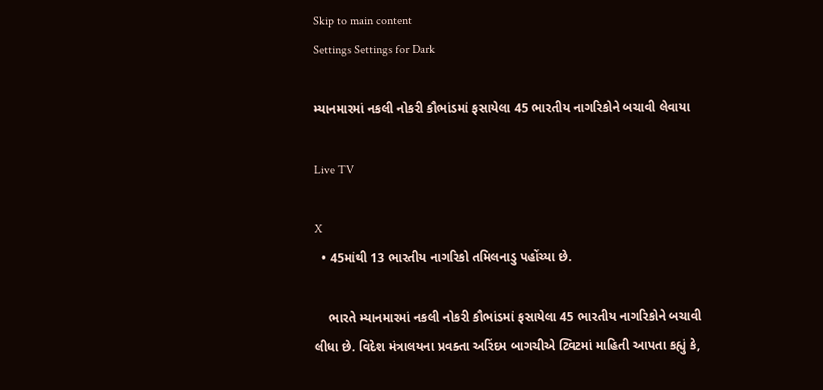Skip to main content
Settings Settings for Dark

મ્યાનમારમાં નકલી નોકરી કૌભાંડમાં ફસાયેલા 45 ભારતીય નાગરિકોને બચાવી લેવાયા

Live TV

X
  • 45માંથી 13 ભારતીય નાગરિકો તમિલનાડુ પહોંચ્યા છે.

    ભારતે મ્યાનમારમાં નકલી નોકરી કૌભાંડમાં ફસાયેલા 45 ભારતીય નાગરિકોને બચાવી લીધા છે. વિદેશ મંત્રાલયના પ્રવક્તા અરિંદમ બાગચીએ ટ્વિટમાં માહિતી આપતા કહ્યું કે,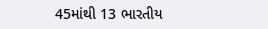45માંથી 13 ભારતીય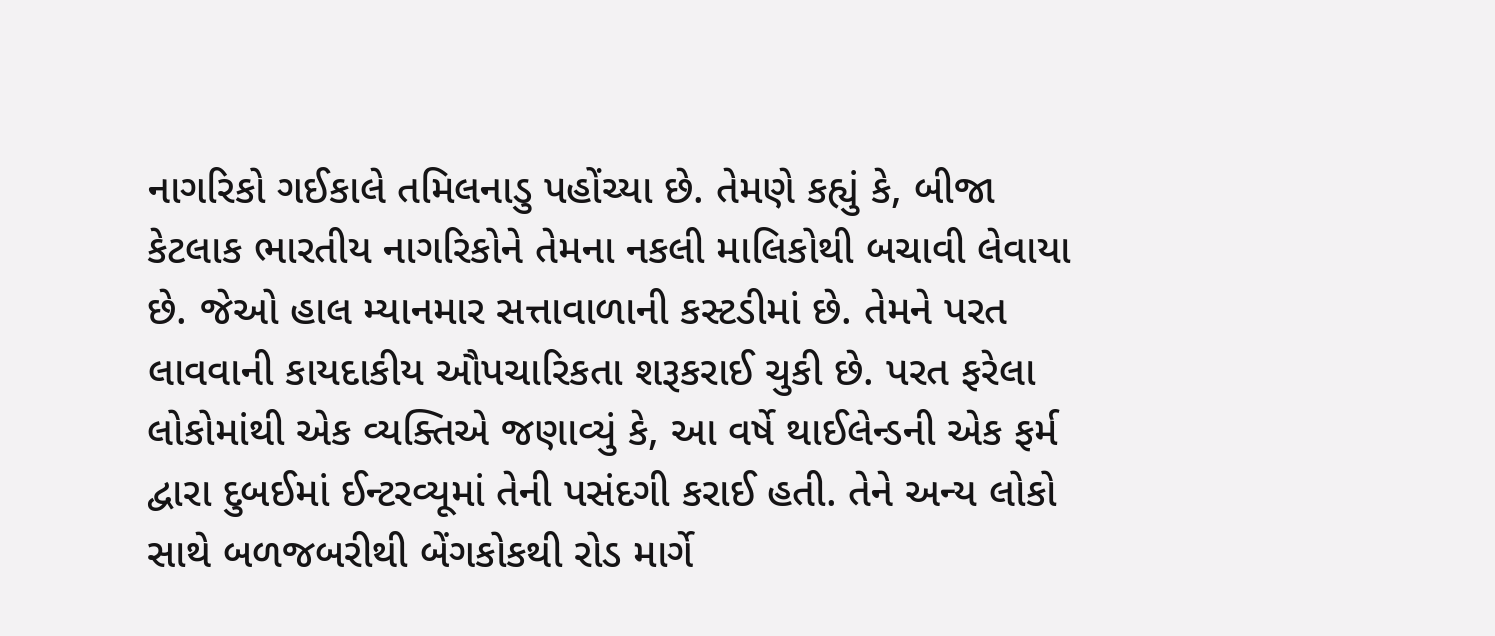નાગરિકો ગઈકાલે તમિલનાડુ પહોંચ્યા છે. તેમણે કહ્યું કે, બીજા કેટલાક ભારતીય નાગરિકોને તેમના નકલી માલિકોથી બચાવી લેવાયા છે. જેઓ હાલ મ્યાનમાર સત્તાવાળાની કસ્ટડીમાં છે. તેમને પરત લાવવાની કાયદાકીય ઔપચારિકતા શરૂકરાઈ ચુકી છે. પરત ફરેલા લોકોમાંથી એક વ્યક્તિએ જણાવ્યું કે, આ વર્ષે થાઈલેન્ડની એક ફર્મ દ્વારા દુબઈમાં ઈન્ટરવ્યૂમાં તેની પસંદગી કરાઈ હતી. તેને અન્ય લોકો સાથે બળજબરીથી બેંગકોકથી રોડ માર્ગે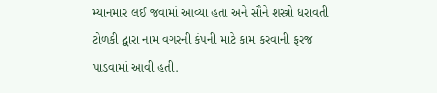મ્યાનમાર લઈ જવામાં આવ્યા હતા અને સૌને શસ્ત્રો ધરાવતી ટોળકી દ્વારા નામ વગરની કંપની માટે કામ કરવાની ફરજ પાડવામાં આવી હતી.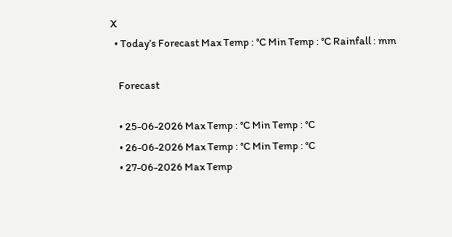X
  • Today’s Forecast Max Temp : °C Min Temp : °C Rainfall : mm

    Forecast

    • 25-06-2026 Max Temp : °C Min Temp : °C
    • 26-06-2026 Max Temp : °C Min Temp : °C
    • 27-06-2026 Max Temp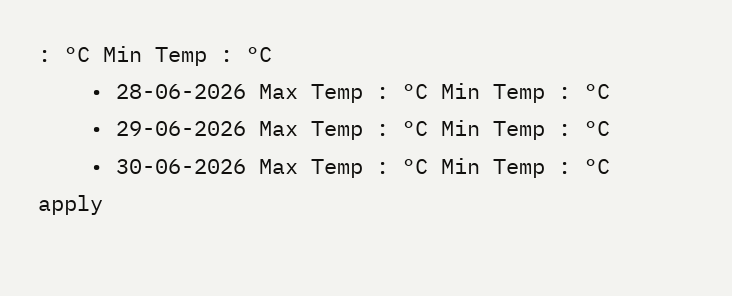: °C Min Temp : °C
    • 28-06-2026 Max Temp : °C Min Temp : °C
    • 29-06-2026 Max Temp : °C Min Temp : °C
    • 30-06-2026 Max Temp : °C Min Temp : °C
apply